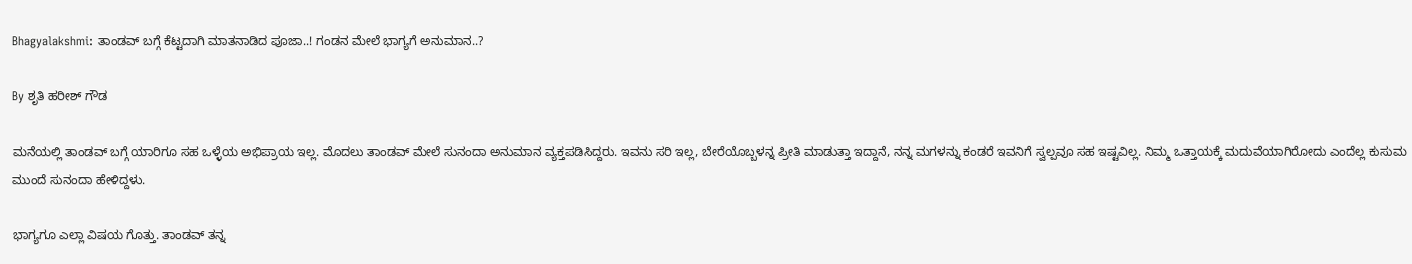Bhagyalakshmi: ತಾಂಡವ್‌ ಬಗ್ಗೆ ಕೆಟ್ಟದಾಗಿ ಮಾತನಾಡಿದ ಪೂಜಾ..! ಗಂಡನ ಮೇಲೆ ಭಾಗ್ಯಗೆ ಅನುಮಾನ..?

By ಶೃತಿ ಹರೀಶ್ ಗೌಡ

ಮನೆಯಲ್ಲಿ ತಾಂಡವ್‌ ಬಗ್ಗೆ ಯಾರಿಗೂ ಸಹ ಒಳ್ಳೆಯ ಅಭಿಪ್ರಾಯ ಇಲ್ಲ. ಮೊದಲು ತಾಂಡವ್ ಮೇಲೆ ಸುನಂದಾ ಅನುಮಾನ ವ್ಯಕ್ತಪಡಿಸಿದ್ದರು. ಇವನು ಸರಿ ಇಲ್ಲ, ಬೇರೆಯೊಬ್ಬಳನ್ನ ಪ್ರೀತಿ ಮಾಡುತ್ತಾ ಇದ್ದಾನೆ, ನನ್ನ ಮಗಳನ್ನು ಕಂಡರೆ ಇವನಿಗೆ ಸ್ವಲ್ಪವೂ ಸಹ ಇಷ್ಟವಿಲ್ಲ. ನಿಮ್ಮ ಒತ್ತಾಯಕ್ಕೆ ಮದುವೆಯಾಗಿರೋದು ಎಂದೆಲ್ಲ ಕುಸುಮ ಮುಂದೆ ಸುನಂದಾ ಹೇಳಿದ್ದಳು.

ಭಾಗ್ಯಗೂ ಎಲ್ಲಾ ವಿಷಯ ಗೊತ್ತು. ತಾಂಡವ್ ತನ್ನ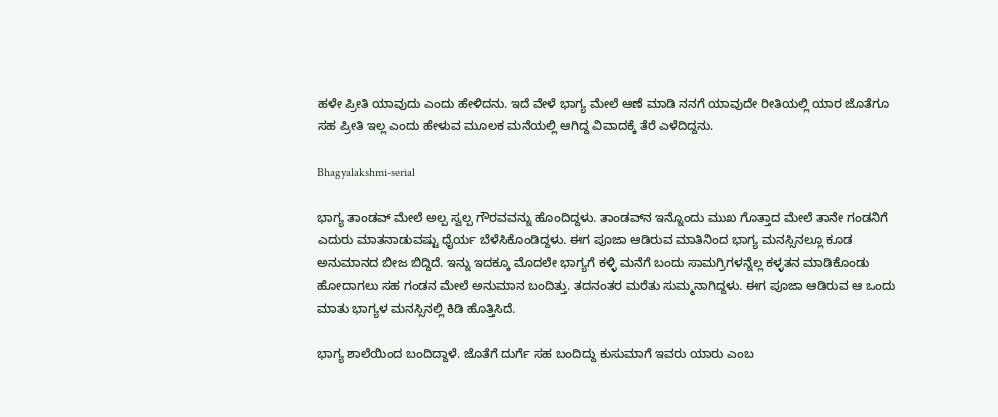ಹಳೇ ಪ್ರೀತಿ ಯಾವುದು ಎಂದು ಹೇಳಿದನು. ಇದೆ ವೇಳೆ ಭಾಗ್ಯ ಮೇಲೆ ಆಣೆ ಮಾಡಿ ನನಗೆ ಯಾವುದೇ ರೀತಿಯಲ್ಲಿ ಯಾರ ಜೊತೆಗೂ ಸಹ ಪ್ರೀತಿ ಇಲ್ಲ ಎಂದು ಹೇಳುವ ಮೂಲಕ ಮನೆಯಲ್ಲಿ ಆಗಿದ್ದ ವಿವಾದಕ್ಕೆ ತೆರೆ ಎಳೆದಿದ್ದನು.

Bhagyalakshmi-serial

ಭಾಗ್ಯ ತಾಂಡವ್ ಮೇಲೆ ಅಲ್ಪ ಸ್ವಲ್ಪ ಗೌರವವನ್ನು ಹೊಂದಿದ್ದಳು‌. ತಾಂಡವ್‌ನ ಇನ್ನೊಂದು ಮುಖ ಗೊತ್ತಾದ ಮೇಲೆ ತಾನೇ ಗಂಡನಿಗೆ ಎದುರು ಮಾತನಾಡುವಷ್ಟು ಧೈರ್ಯ ಬೆಳೆಸಿಕೊಂಡಿದ್ದಳು. ಈಗ ಪೂಜಾ ಆಡಿರುವ ಮಾತಿನಿಂದ ಭಾಗ್ಯ ಮನಸ್ಸಿನಲ್ಲೂ ಕೂಡ ಅನುಮಾನದ ಬೀಜ ಬಿದ್ದಿದೆ. ಇನ್ನು ಇದಕ್ಕೂ ಮೊದಲೇ ಭಾಗ್ಯಗೆ ಕಳ್ಳಿ ಮನೆಗೆ ಬಂದು ಸಾಮಗ್ರಿಗಳನ್ನೆಲ್ಲ ಕಳ್ಳತನ ಮಾಡಿಕೊಂಡು ಹೋದಾಗಲು ಸಹ ಗಂಡನ ಮೇಲೆ ಅನುಮಾನ ಬಂದಿತ್ತು. ತದನಂತರ ಮರೆತು ಸುಮ್ಮನಾಗಿದ್ದಳು. ಈಗ ಪೂಜಾ ಆಡಿರುವ ಆ ಒಂದು ಮಾತು ಭಾಗ್ಯಳ ಮನಸ್ಸಿನಲ್ಲಿ ಕಿಡಿ ಹೊತ್ತಿಸಿದೆ.

ಭಾಗ್ಯ ಶಾಲೆಯಿಂದ ಬಂದಿದ್ದಾಳೆ. ಜೊತೆಗೆ ದುರ್ಗೆ ಸಹ ಬಂದಿದ್ದು ಕುಸುಮಾಗೆ ಇವರು ಯಾರು ಎಂಬ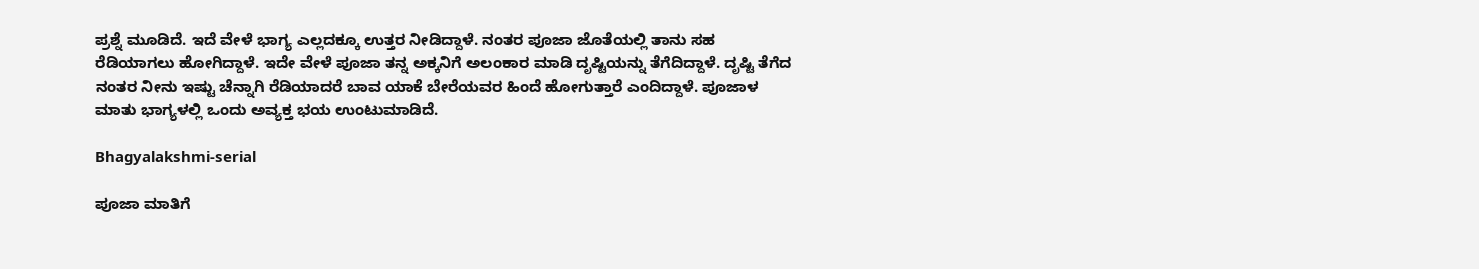ಪ್ರಶ್ನೆ ಮೂಡಿದೆ. ಇದೆ ವೇಳೆ ಭಾಗ್ಯ ಎಲ್ಲದಕ್ಕೂ ಉತ್ತರ ನೀಡಿದ್ದಾಳೆ. ನಂತರ ಪೂಜಾ ಜೊತೆಯಲ್ಲಿ ತಾನು ಸಹ ರೆಡಿಯಾಗಲು ಹೋಗಿದ್ದಾಳೆ. ಇದೇ ವೇಳೆ ಪೂಜಾ ತನ್ನ ಅಕ್ಕನಿಗೆ ಅಲಂಕಾರ ಮಾಡಿ ದೃಷ್ಟಿಯನ್ನು ತೆಗೆದಿದ್ದಾಳೆ. ದೃಷ್ಟಿ ತೆಗೆದ ನಂತರ ನೀನು ಇಷ್ಟು ಚೆನ್ನಾಗಿ ರೆಡಿಯಾದರೆ ಬಾವ ಯಾಕೆ ಬೇರೆಯವರ ಹಿಂದೆ ಹೋಗುತ್ತಾರೆ ಎಂದಿದ್ದಾಳೆ. ಪೂಜಾಳ ಮಾತು ಭಾಗ್ಯಳಲ್ಲಿ ಒಂದು ಅವ್ಯಕ್ತ ಭಯ ಉಂಟುಮಾಡಿದೆ.

Bhagyalakshmi-serial

ಪೂಜಾ ಮಾತಿಗೆ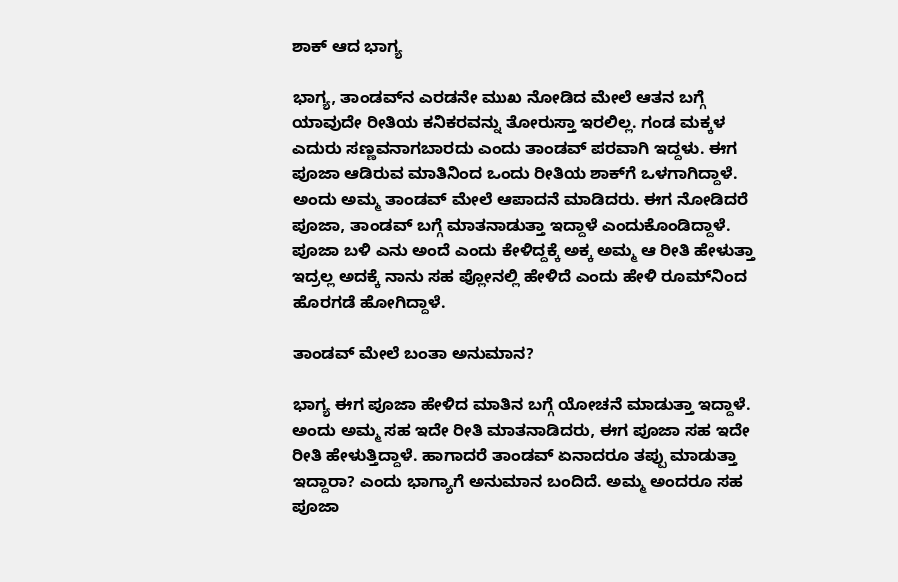ಶಾಕ್ ಆದ ಭಾಗ್ಯ

ಭಾಗ್ಯ, ತಾಂಡವ್‌ನ ಎರಡನೇ ಮುಖ ನೋಡಿದ ಮೇಲೆ ಆತನ ಬಗ್ಗೆ ಯಾವುದೇ ರೀತಿಯ ಕನಿಕರವನ್ನು ತೋರುಸ್ತಾ ಇರಲಿಲ್ಲ. ಗಂಡ ಮಕ್ಕಳ ಎದುರು ಸಣ್ಣವನಾಗಬಾರದು ಎಂದು ತಾಂಡವ್ ಪರವಾಗಿ ಇದ್ದಳು. ಈಗ ಪೂಜಾ ಆಡಿರುವ ಮಾತಿನಿಂದ ಒಂದು ರೀತಿಯ ಶಾಕ್‌ಗೆ ಒಳಗಾಗಿದ್ದಾಳೆ. ಅಂದು ಅಮ್ಮ ತಾಂಡವ್ ಮೇಲೆ ಆಪಾದನೆ ಮಾಡಿದರು. ಈಗ ನೋಡಿದರೆ ಪೂಜಾ, ತಾಂಡವ್‌ ಬಗ್ಗೆ ಮಾತನಾಡುತ್ತಾ ಇದ್ದಾಳೆ ಎಂದುಕೊಂಡಿದ್ದಾಳೆ. ಪೂಜಾ ಬಳಿ ಎನು ಅಂದೆ ಎಂದು ಕೇಳಿದ್ದಕ್ಕೆ ಅಕ್ಕ ಅಮ್ಮ ಆ ರೀತಿ ಹೇಳುತ್ತಾ ಇದ್ರಲ್ಲ ಅದಕ್ಕೆ ನಾನು ಸಹ ಪ್ಲೋನಲ್ಲಿ ಹೇಳಿದೆ ಎಂದು ಹೇಳಿ ರೂಮ್‌ನಿಂದ ಹೊರಗಡೆ ಹೋಗಿದ್ದಾಳೆ.

ತಾಂಡವ್ ಮೇಲೆ ಬಂತಾ ಅನುಮಾನ?

ಭಾಗ್ಯ ಈಗ ಪೂಜಾ ಹೇಳಿದ ಮಾತಿನ ಬಗ್ಗೆ ಯೋಚನೆ ಮಾಡುತ್ತಾ ಇದ್ದಾಳೆ. ಅಂದು ಅಮ್ಮ ಸಹ ಇದೇ ರೀತಿ ಮಾತನಾಡಿದರು, ಈಗ ಪೂಜಾ ಸಹ ಇದೇ ರೀತಿ ಹೇಳುತ್ತಿದ್ದಾಳೆ. ಹಾಗಾದರೆ ತಾಂಡವ್ ಏನಾದರೂ ತಪ್ಪು ಮಾಡುತ್ತಾ ಇದ್ದಾರಾ? ಎಂದು ಭಾಗ್ಯಾಗೆ ಅನುಮಾನ ಬಂದಿದೆ. ಅಮ್ಮ ಅಂದರೂ ಸಹ ಪೂಜಾ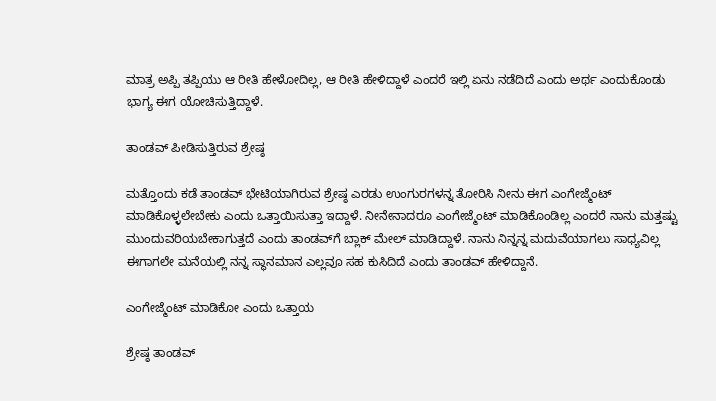ಮಾತ್ರ ಅಪ್ಪಿ ತಪ್ಪಿಯು ಆ ರೀತಿ ಹೇಳೋದಿಲ್ಲ, ಆ ರೀತಿ ಹೇಳಿದ್ದಾಳೆ ಎಂದರೆ ಇಲ್ಲಿ ಏನು ನಡೆದಿದೆ ಎಂದು ಅರ್ಥ ಎಂದುಕೊಂಡು ಭಾಗ್ಯ ಈಗ ಯೋಚಿಸುತ್ತಿದ್ದಾಳೆ.

ತಾಂಡವ್‌ ಪೀಡಿಸುತ್ತಿರುವ ಶ್ರೇಷ್ಠ

ಮತ್ತೊಂದು ಕಡೆ ತಾಂಡವ್ ಭೇಟಿಯಾಗಿರುವ ಶ್ರೇಷ್ಠ ಎರಡು ಉಂಗುರಗಳನ್ನ ತೋರಿಸಿ ನೀನು ಈಗ ಎಂಗೇಜ್ಮೆಂಟ್ ಮಾಡಿಕೊಳ್ಳಲೇಬೇಕು ಎಂದು ಒತ್ತಾಯಿಸುತ್ತಾ ಇದ್ದಾಳೆ. ನೀನೇನಾದರೂ ಎಂಗೇಜ್ಮೆಂಟ್ ಮಾಡಿಕೊಂಡಿಲ್ಲ ಎಂದರೆ ನಾನು ಮತ್ತಷ್ಟು ಮುಂದುವರಿಯಬೇಕಾಗುತ್ತದೆ ಎಂದು ತಾಂಡವ್‌ಗೆ ಬ್ಲಾಕ್ ಮೇಲ್ ಮಾಡಿದ್ದಾಳೆ. ನಾನು ನಿನ್ನನ್ನ ಮದುವೆಯಾಗಲು ಸಾಧ್ಯವಿಲ್ಲ ಈಗಾಗಲೇ ಮನೆಯಲ್ಲಿ ನನ್ನ ಸ್ಥಾನಮಾನ ಎಲ್ಲವೂ ಸಹ ಕುಸಿದಿದೆ ಎಂದು ತಾಂಡವ್ ಹೇಳಿದ್ದಾನೆ.

ಎಂಗೇಜ್ಮೆಂಟ್ ಮಾಡಿಕೋ ಎಂದು ಒತ್ತಾಯ

ಶ್ರೇಷ್ಠ ತಾಂಡವ್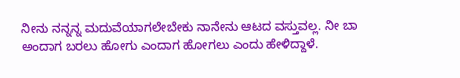ನೀನು ನನ್ನನ್ನ ಮದುವೆಯಾಗಲೇಬೇಕು ನಾನೇನು ಆಟದ ವಸ್ತುವಲ್ಲ. ನೀ ಬಾ ಅಂದಾಗ ಬರಲು ಹೋಗು ಎಂದಾಗ ಹೋಗಲು ಎಂದು ಹೇಳಿದ್ದಾಳೆ.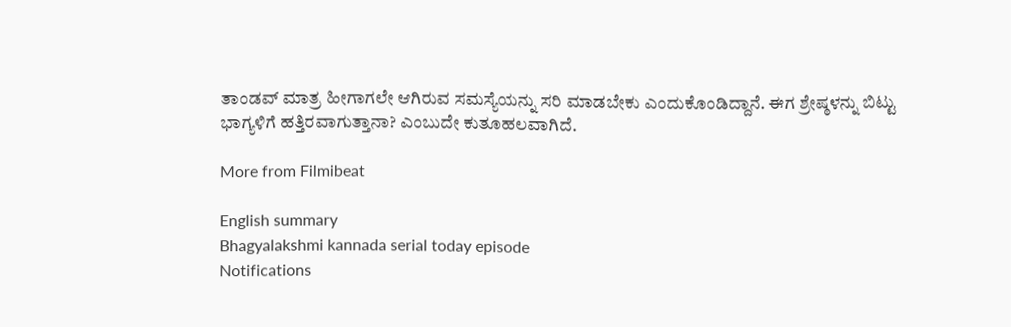ತಾಂಡವ್ ಮಾತ್ರ ಹೀಗಾಗಲೇ ಆಗಿರುವ ಸಮಸ್ಯೆಯನ್ನು ಸರಿ ಮಾಡಬೇಕು ಎಂದುಕೊಂಡಿದ್ದಾನೆ. ಈಗ ಶ್ರೇಷ್ಠಳನ್ನು ಬಿಟ್ಟು ಭಾಗ್ಯಳಿಗೆ ಹತ್ತಿರವಾಗುತ್ತಾನಾ? ಎಂಬುದೇ ಕುತೂಹಲವಾಗಿದೆ.

More from Filmibeat

English summary
Bhagyalakshmi kannada serial today episode
Notifications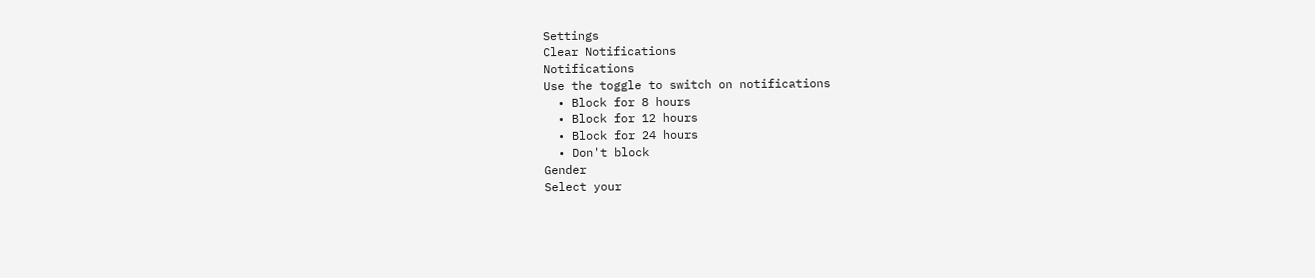Settings
Clear Notifications
Notifications
Use the toggle to switch on notifications
  • Block for 8 hours
  • Block for 12 hours
  • Block for 24 hours
  • Don't block
Gender
Select your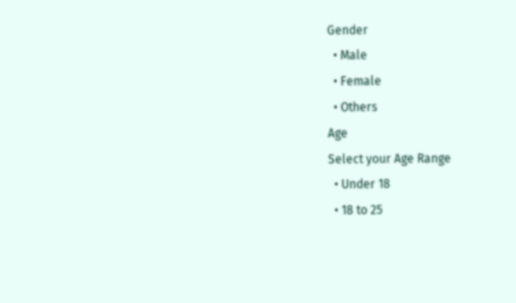Gender
  • Male
  • Female
  • Others
Age
Select your Age Range
  • Under 18
  • 18 to 25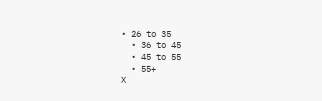• 26 to 35
  • 36 to 45
  • 45 to 55
  • 55+
X